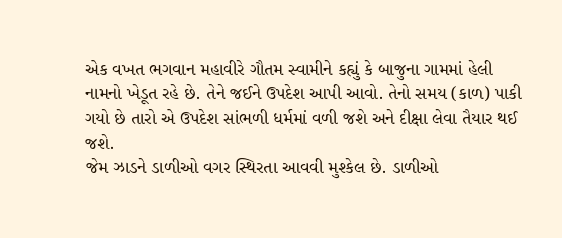એક વખત ભગવાન મહાવીરે ગૌતમ સ્વામીને કહ્યું કે બાજુના ગામમાં હેલી નામનો ખેડૂત રહે છે. તેને જઈને ઉપદેશ આપી આવો. તેનો સમય (કાળ) પાકી ગયો છે તારો એ ઉપદેશ સાંભળી ધર્મમાં વળી જશે અને દીક્ષા લેવા તૈયાર થઈ જશે.
જેમ ઝાડને ડાળીઓ વગર સ્થિરતા આવવી મુશ્કેલ છે. ડાળીઓ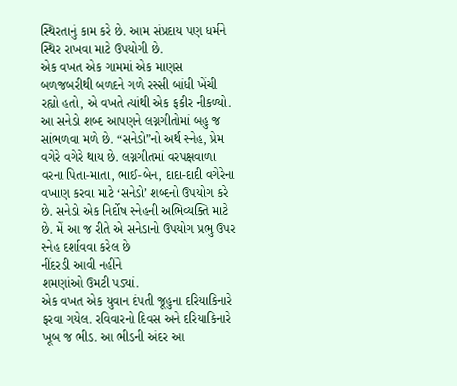સ્થિરતાનું કામ કરે છે. આમ સંપ્રદાય પણ ધર્મને સ્થિર રાખવા માટે ઉપયોગી છે.
એક વખત એક ગામમાં એક માણસ બળજબરીથી બળદને ગળે રસ્સી બાંધી ખેંચી રહ્યો હતો, એ વખતે ત્યાંથી એક ફકીર નીકળ્યો.
આ સનેડો શબ્દ આપણને લગ્નગીતોમાં બહુ જ સાંભળવા મળે છે. “સનેડો”નો અર્થ સ્નેહ, પ્રેમ વગેરે વગેરે થાય છે. લગ્નગીતમાં વરપક્ષવાળા વરના પિતા-માતા, ભાઈ-બેન, દાદા-દાદી વગેરેના વખાણ કરવા માટે ‘સનેડો’ શબ્દનો ઉપયોગ કરે છે. સનેડો એક નિર્દોષ સ્નેહની અભિવ્યક્તિ માટે છે. મેં આ જ રીતે એ સનેડાનો ઉપયોગ પ્રભુ ઉપર સ્નેહ દર્શાવવા કરેલ છે
નીંદરડી આવી નહીંને
શમણાંઓ ઉમટી પડ્યાં.
એક વખત એક યુવાન દંપતી જૂહુના દરિયાકિનારે ફરવા ગયેલ. રવિવારનો દિવસ અને દરિયાકિનારે ખૂબ જ ભીડ. આ ભીડની અંદર આ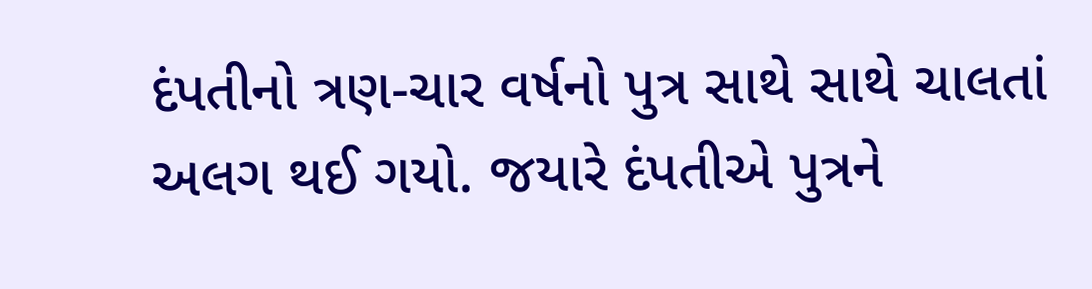દંપતીનો ત્રણ-ચાર વર્ષનો પુત્ર સાથે સાથે ચાલતાં અલગ થઈ ગયો. જયારે દંપતીએ પુત્રને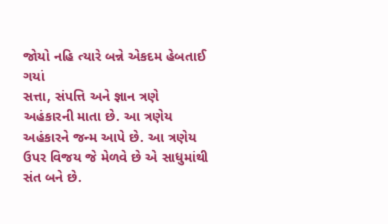જોયો નહિ ત્યારે બન્ને એકદમ હેબતાઈ ગયાં
સત્તા, સંપત્તિ અને જ્ઞાન ત્રણે અહંકારની માતા છે. આ ત્રણેય અહંકારને જન્મ આપે છે. આ ત્રણેય ઉપર વિજય જે મેળવે છે એ સાધુમાંથી સંત બને છે.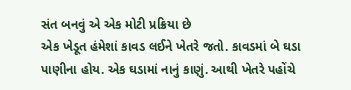સંત બનવું એ એક મોટી પ્રક્રિયા છે
એક ખેડૂત હંમેશાં કાવડ લઈને ખેતરે જતો. કાવડમાં બે ઘડા પાણીના હોય. એક ઘડામાં નાનું કાણું. આથી ખેતરે પહોંચે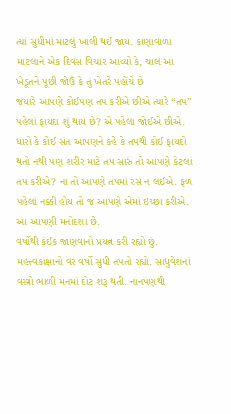ત્યાં સુધીમાં માટલું ખાલી થઈ જાય. કાણાવાળા માટલાને એક દિવસ વિચાર આવ્યો કે, ચાલ આ ખેડૂતને પૂછી જોઉં કે તું ખેતરે પહોંચે છે
જયારે આપણે કોઈપણ તપ કરીએ છીએ ત્યારે “તપ” પહેલાં ફાયદા શું થાય છે? એ પહેલા જોઈએ છીએ. ધારો કે કોઈ સંત આપણને કહે કે તપથી કોઈ ફાયદો થતો નથી પણ શરીર માટે તપ સારું તો આપણે કેટલાં તપ કરીએ? ના તો આપણે તપમાં રસ ન લઈએ. ફળ પહેલાં નક્કી હોય તો જ આપણે એમાં ઇચ્છા કરીએ. આ આપણી મનોદશા છે.
વર્ષોથી કંઈક જાણવાનો પ્રયત્ન કરી રહ્યો છું. મહત્ત્વકાંક્ષાનો વર વર્ષો સુધી તપતો રહ્યો. સાધુવેશનાં વસ્ત્રો ભાળી મનમાં દોટ શરૂ થતી. નાનપણથી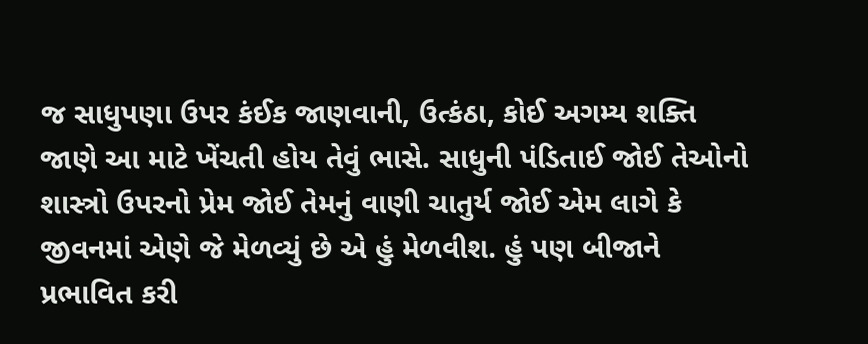જ સાધુપણા ઉપર કંઈક જાણવાની, ઉત્કંઠા, કોઈ અગમ્ય શક્તિ જાણે આ માટે ખેંચતી હોય તેવું ભાસે. સાધુની પંડિતાઈ જોઈ તેઓનો શાસ્ત્રો ઉપરનો પ્રેમ જોઈ તેમનું વાણી ચાતુર્ય જોઈ એમ લાગે કે જીવનમાં એણે જે મેળવ્યું છે એ હું મેળવીશ. હું પણ બીજાને પ્રભાવિત કરી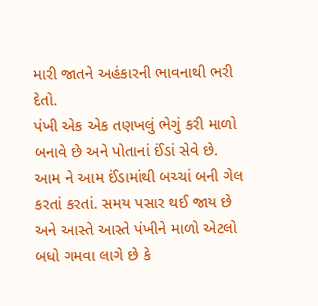મારી જાતને અહંકારની ભાવનાથી ભરી દેતો.
પંખી એક એક તણખલું ભેગું કરી માળો બનાવે છે અને પોતાનાં ઈંડાં સેવે છે. આમ ને આમ ઈંડામાંથી બચ્ચાં બની ગેલ કરતાં કરતાં. સમય પસાર થઈ જાય છે અને આસ્તે આસ્તે પંખીને માળો એટલો બધો ગમવા લાગે છે કે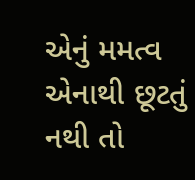એનું મમત્વ એનાથી છૂટતું નથી તો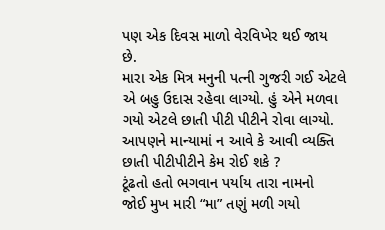પણ એક દિવસ માળો વેરવિખેર થઈ જાય છે.
મારા એક મિત્ર મનુની પત્ની ગુજરી ગઈ એટલે એ બહુ ઉદાસ રહેવા લાગ્યો. હું એને મળવા ગયો એટલે છાતી પીટી પીટીને રોવા લાગ્યો. આપણને માન્યામાં ન આવે કે આવી વ્યક્તિ છાતી પીટીપીટીને કેમ રોઈ શકે ?
ટૂંઢતો હતો ભગવાન પર્યાય તારા નામનો
જોઈ મુખ મારી “મા” તણું મળી ગયો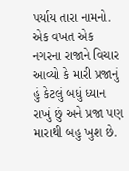પર્યાય તારા નામનો.
એક વખત એક નગરના રાજાને વિચાર આવ્યો કે મારી પ્રજાનું હું કેટલું બધું ધ્યાન રાખું છું અને પ્રજા પણ મારાથી બહુ ખુશ છે.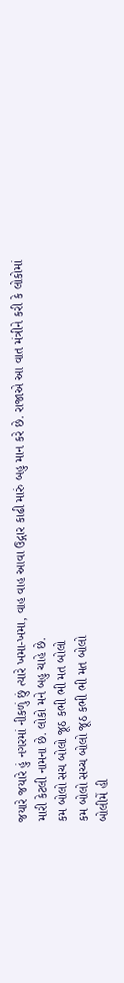જયારે જયારે હું નગરમાં નીકળું છું ત્યારે ખમા-ખમા, વાહ વાહ આવા ઉદ્ગાર કાઢી મારું બહુ માન કરે છે. રાજાએ આ વાત મંત્રીને કરી કે લોકોમાં મારી કેટલી નામના છે. લોકો મને બહુ ચાહે છે.
કમ બોલો સચ બોલો જૂઠ કભી ભી મત બોલો
કમ બોલો સચ્ચ બોલો જૂઠ કભી ભી મત બોલો
બોલીમેં હી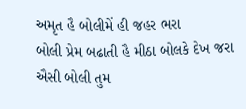અમૃત હૈ બોલીમેં હી જહર ભરા
બોલી પ્રેમ બઢાતી હૈ મીઠા બોલકે દેખ જરા
ઐસી બોલી તુમ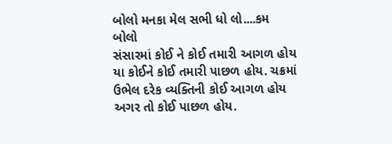બોલો મનકા મેલ સભી ધો લો....કમ બોલો
સંસારમાં કોઈ ને કોઈ તમારી આગળ હોય યા કોઈને કોઈ તમારી પાછળ હોય. ચક્રમાં ઉભેલ દરેક વ્યક્તિની કોઈ આગળ હોય અગર તો કોઈ પાછળ હોય.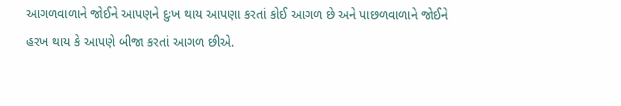આગળવાળાને જોઈને આપણને દુઃખ થાય આપણા કરતાં કોઈ આગળ છે અને પાછળવાળાને જોઈને હરખ થાય કે આપણે બીજા કરતાં આગળ છીએ.